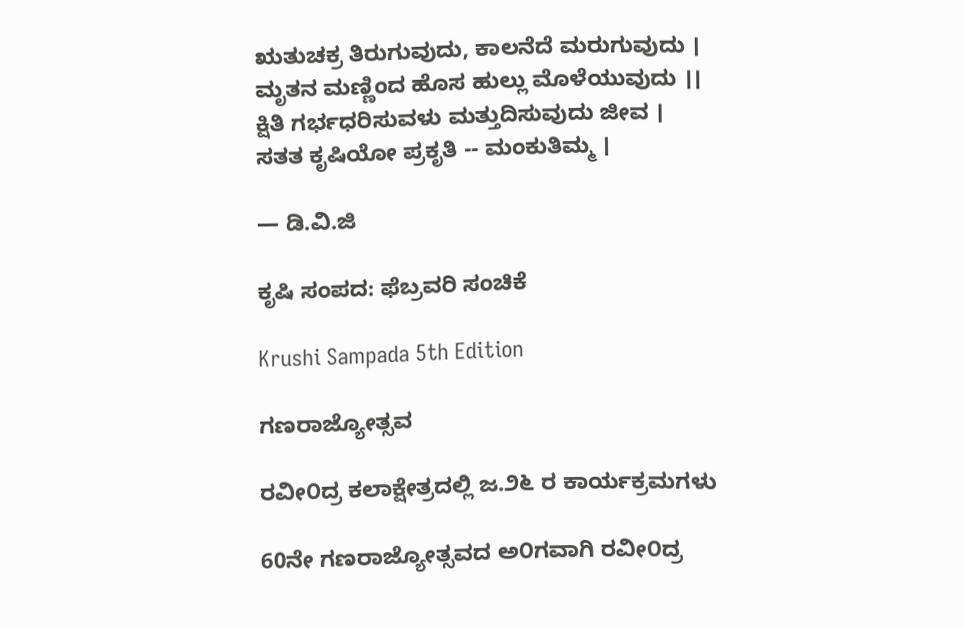ಋತುಚಕ್ರ ತಿರುಗುವುದು, ಕಾಲನೆದೆ ಮರುಗುವುದು ।
ಮೃತನ ಮಣ್ಣಿಂದ ಹೊಸ ಹುಲ್ಲು ಮೊಳೆಯುವುದು ।।
ಕ್ಷಿತಿ ಗರ್ಭಧರಿಸುವಳು ಮತ್ತುದಿಸುವುದು ಜೀವ ।
ಸತತ ಕೃಷಿಯೋ ಪ್ರಕೃತಿ -- ಮಂಕುತಿಮ್ಮ ।

— ಡಿ.ವಿ.ಜಿ

ಕೃಷಿ ಸಂಪದ: ಫೆಬ್ರವರಿ ಸಂಚಿಕೆ

Krushi Sampada 5th Edition

ಗಣರಾಜ್ಯೋತ್ಸವ

ರವೀ೦ದ್ರ ಕಲಾಕ್ಷೇತ್ರದಲ್ಲಿ ಜ.೨೬ ರ ಕಾರ್ಯಕ್ರಮಗಳು

60ನೇ ಗಣರಾಜ್ಯೋತ್ಸವದ ಅ೦ಗವಾಗಿ ರವೀ೦ದ್ರ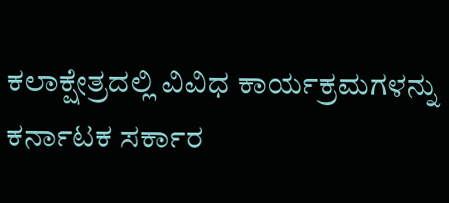ಕಲಾಕ್ಷೇತ್ರದಲ್ಲಿ ವಿವಿಧ ಕಾರ್ಯಕ್ರಮಗಳನ್ನು ಕರ್ನಾಟಕ ಸರ್ಕಾರ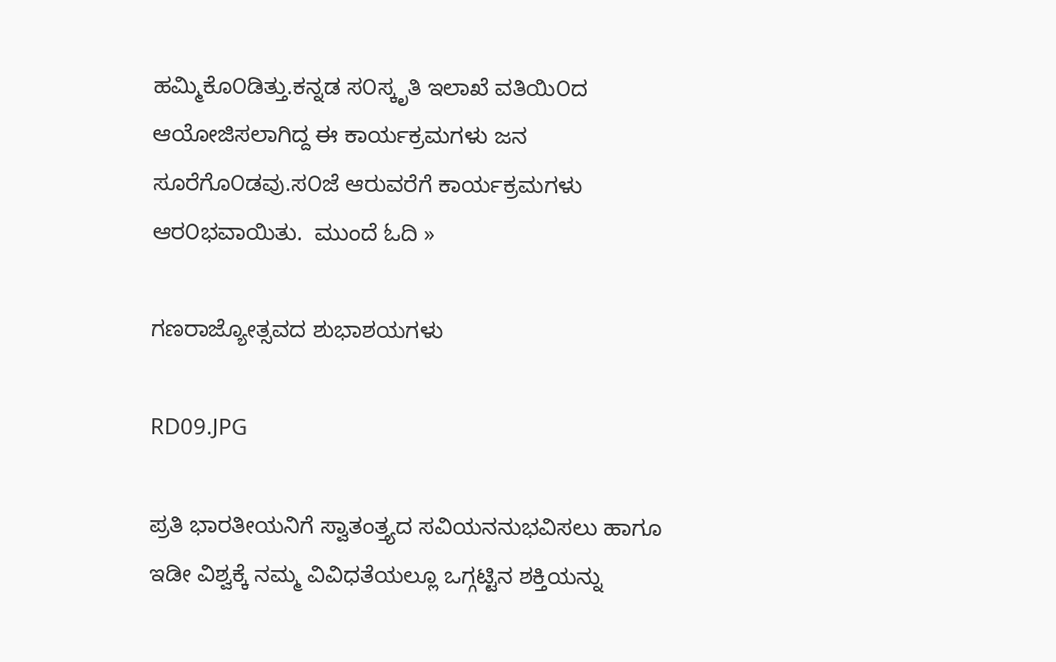ಹಮ್ಮಿಕೊ೦ಡಿತ್ತು.ಕನ್ನಡ ಸ೦ಸ್ಕೃತಿ ಇಲಾಖೆ ವತಿಯಿ೦ದ ಆಯೋಜಿಸಲಾಗಿದ್ದ ಈ ಕಾರ್ಯಕ್ರಮಗಳು ಜನ ಸೂರೆಗೊ೦ಡವು.ಸ೦ಜೆ ಆರುವರೆಗೆ ಕಾರ್ಯಕ್ರಮಗಳು ಆರ೦ಭವಾಯಿತು.  ಮುಂದೆ ಓದಿ »

ಗಣರಾಜ್ಯೋತ್ಸವದ ಶುಭಾಶಯಗಳು

RD09.JPG

ಪ್ರತಿ ಭಾರತೀಯನಿಗೆ ಸ್ವಾತಂತ್ತ್ಯದ ಸವಿಯನನುಭವಿಸಲು ಹಾಗೂ ಇಡೀ ವಿಶ್ವಕ್ಕೆ ನಮ್ಮ ವಿವಿಧತೆಯಲ್ಲೂ ಒಗ್ಗಟ್ಟಿನ ಶಕ್ತಿಯನ್ನು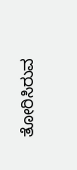ತೋರಿಸಿರುವ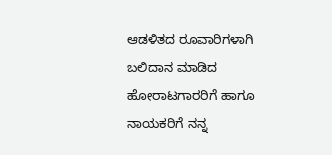ಆಡಳಿತದ ರೂವಾರಿಗಳಾಗಿ ಬಲಿದಾನ ಮಾಡಿದ ಹೋರಾಟಗಾರರಿಗೆ ಹಾಗೂ ನಾಯಕರಿಗೆ ನನ್ನ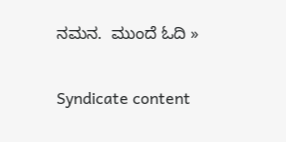ನಮನ.  ಮುಂದೆ ಓದಿ »

Syndicate content